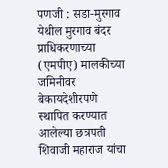पणजी : सडा-मुरगाव येथील मुरगाव बंदर प्राधिकरणाच्या (एमपीए) मालकीच्या जमिनीवर बेकायदेशीरपणे स्थापित करण्यात आलेल्या छत्रपती शिवाजी महाराज यांचा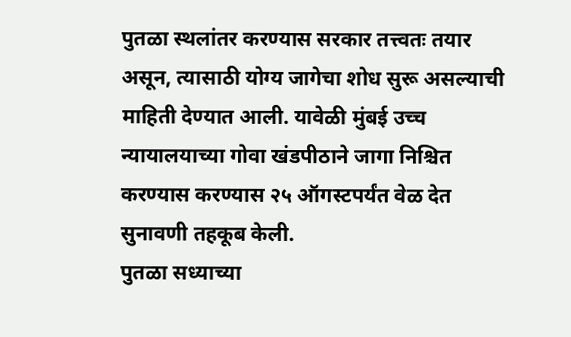पुतळा स्थलांतर करण्यास सरकार तत्त्वतः तयार असून, त्यासाठी योग्य जागेचा शोध सुरू असल्याची माहिती देण्यात आली. यावेळी मुंबई उच्च न्यायालयाच्या गोवा खंडपीठाने जागा निश्चित करण्यास करण्यास २५ ऑगस्टपर्यंत वेळ देत सुनावणी तहकूब केली.
पुतळा सध्याच्या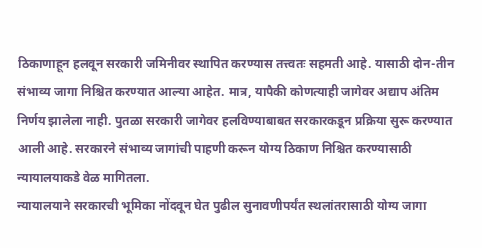ठिकाणाहून हलवून सरकारी जमिनीवर स्थापित करण्यास तत्त्वतः सहमती आहे. यासाठी दोन-तीन संभाव्य जागा निश्चित करण्यात आल्या आहेत. मात्र, यापैकी कोणत्याही जागेवर अद्याप अंतिम निर्णय झालेला नाही. पुतळा सरकारी जागेवर हलविण्याबाबत सरकारकडून प्रक्रिया सुरू करण्यात आली आहे. सरकारने संभाव्य जागांची पाहणी करून योग्य ठिकाण निश्चित करण्यासाठी न्यायालयाकडे वेळ मागितला.
न्यायालयाने सरकारची भूमिका नोंदवून घेत पुढील सुनावणीपर्यंत स्थलांतरासाठी योग्य जागा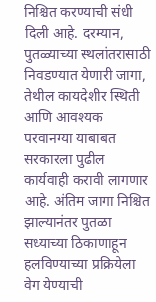निश्चित करण्याची संधी दिली आहे. दरम्यान, पुतळ्याच्या स्थलांतरासाठी निवडण्यात येणारी जागा, तेथील कायदेशीर स्थिती आणि आवश्यक परवानग्या याबाबत सरकारला पुढील कार्यवाही करावी लागणार आहे. अंतिम जागा निश्चित झाल्यानंतर पुतळा सध्याच्या ठिकाणाहून हलविण्याच्या प्रक्रियेला वेग येण्याची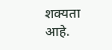शक्यता आहे.